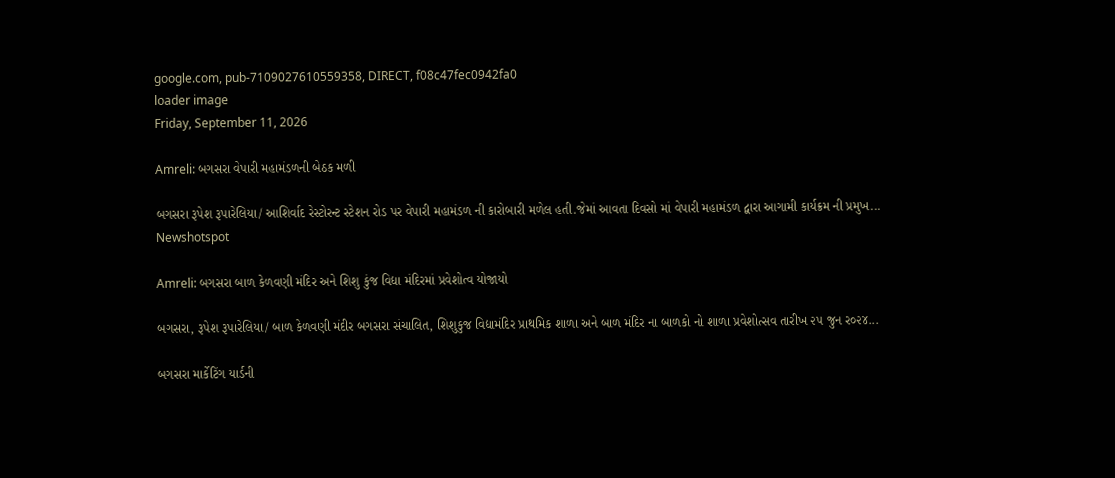google.com, pub-7109027610559358, DIRECT, f08c47fec0942fa0
loader image
Friday, September 11, 2026

Amreli: બગસરા વેપારી મહામંડળની બેઠક મળી

બગસરા રૂપેશ રૂપારેલિયા/ આશિર્વાદ રેસ્ટોરન્ટ સ્ટેશન રોડ પર વેપારી મહામંડળ ની કારોબારી મળેલ હતી.જેમાં આવતા દિવસો માં વેપારી મહામંડળ દ્વારા આગામી કાર્યક્રમ ની પ્રમુખ...
Newshotspot

Amreli: બગસરા બાળ કેળવણી મંદિર અને શિશુ કુંજ વિદ્યા મંદિરમાં પ્રવેશોત્વ યોજાયો

બગસરા, રૂપેશ રૂપારેલિયા/ બાળ કેળવણી મંદીર બગસરા સંચાલિત, શિશુકુજ વિદ્યામંદિર પ્રાથમિક શાળા અને બાળ મંદિર ના બાળકો નો શાળા પ્રવેશોત્સવ તારીખ ૨૫ જુન ર૦૨૪...

બગસરા માર્કેટિંગ યાર્ડની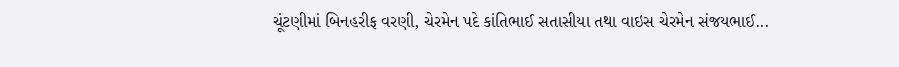ચૂંટણીમાં બિનહરીફ વરણી, ચેરમેન પદે કાંતિભાઈ સતાસીયા તથા વાઇસ ચેરમેન સંજયભાઈ...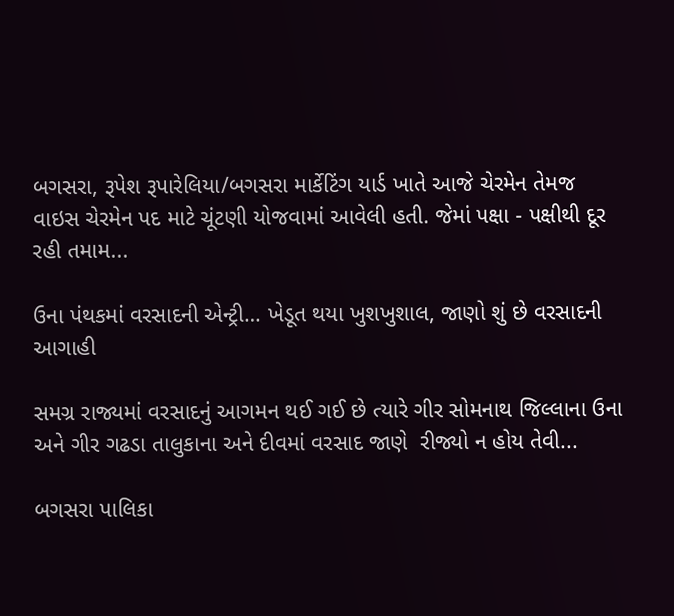બગસરા, રૂપેશ રૂપારેલિયા/બગસરા માર્કેટિંગ યાર્ડ ખાતે આજે ચેરમેન તેમજ વાઇસ ચેરમેન પદ માટે ચૂંટણી યોજવામાં આવેલી હતી. જેમાં પક્ષા - પક્ષીથી દૂર રહી તમામ...

ઉના પંથકમાં વરસાદની એન્ટ્રી… ખેડૂત થયા ખુશખુશાલ, જાણો શું છે વરસાદની આગાહી

સમગ્ર રાજ્યમાં વરસાદનું આગમન થઈ ગઈ છે ત્યારે ગીર સોમનાથ જિલ્લાના ઉના અને ગીર ગઢડા તાલુકાના અને દીવમાં વરસાદ જાણે  રીજ્યો ન હોય તેવી...

બગસરા પાલિકા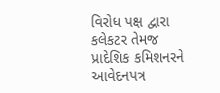વિરોધ પક્ષ દ્વારા કલેકટર તેમજ પ્રાદેશિક કમિશનરને આવેદનપત્ર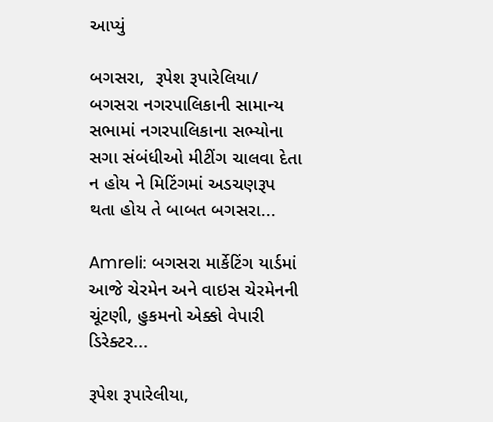આપ્યું

બગસરા,  રૂપેશ રૂપારેલિયા/ બગસરા નગરપાલિકાની સામાન્ય સભામાં નગરપાલિકાના સભ્યોના સગા સંબંધીઓ મીટીંગ ચાલવા દેતા ન હોય ને મિટિંગમાં અડચણરૂપ થતા હોય તે બાબત બગસરા...

Amreli: બગસરા માર્કેટિંગ યાર્ડમાં આજે ચેરમેન અને વાઇસ ચેરમેનની ચૂંટણી, હુકમનો એક્કો વેપારી ડિરેક્ટર...

રૂપેશ રૂપારેલીયા,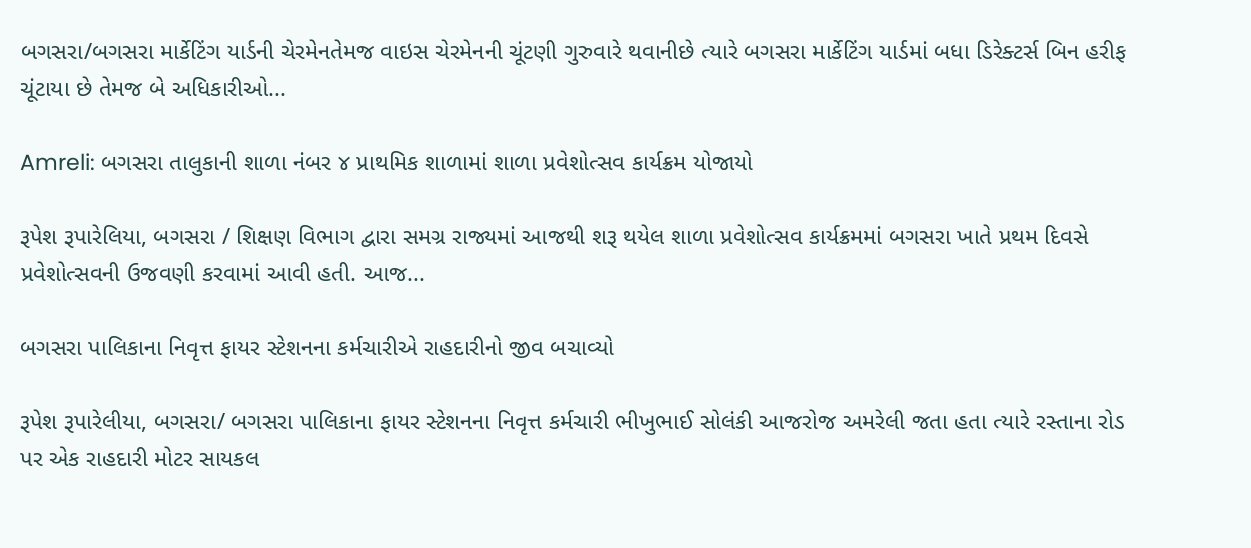બગસરા/બગસરા માર્કેટિંગ યાર્ડની ચેરમેનતેમજ વાઇસ ચેરમેનની ચૂંટણી ગુરુવારે થવાનીછે ત્યારે બગસરા માર્કેટિંગ યાર્ડમાં બધા ડિરેક્ટર્સ બિન હરીફ ચૂંટાયા છે તેમજ બે અધિકારીઓ...

Amreli: બગસરા તાલુકાની શાળા નંબર ૪ પ્રાથમિક શાળામાં શાળા પ્રવેશોત્સવ કાર્યક્રમ યોજાયો

રૂપેશ રૂપારેલિયા, બગસરા / શિક્ષણ વિભાગ દ્વારા સમગ્ર રાજ્યમાં આજથી શરૂ થયેલ શાળા પ્રવેશોત્સવ કાર્યક્રમમાં બગસરા ખાતે પ્રથમ દિવસે પ્રવેશોત્સવની ઉજવણી કરવામાં આવી હતી. આજ...

બગસરા પાલિકાના નિવૃત્ત ફાયર સ્ટેશનના કર્મચારીએ રાહદારીનો જીવ બચાવ્યો

રૂપેશ રૂપારેલીયા, બગસરા/ બગસરા પાલિકાના ફાયર સ્ટેશનના નિવૃત્ત કર્મચારી ભીખુભાઈ સોલંકી આજરોજ અમરેલી જતા હતા ત્યારે રસ્તાના રોડ પર એક રાહદારી મોટર સાયકલ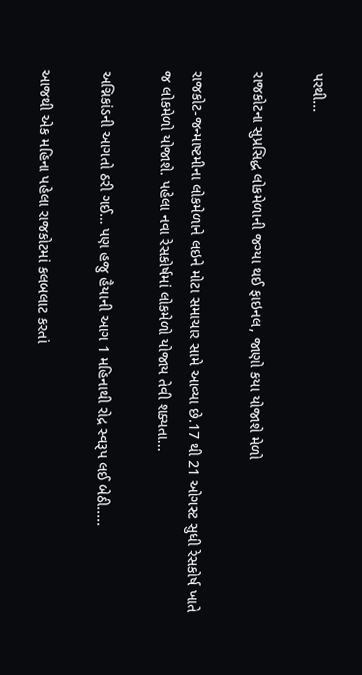પરથી...

રાજકોટના સુપ્રસિદ્ધ લોકમેળાની જગ્યા થઈ ફાઇનલ, જાણો કયા યોજાશે મેળો

રાજકોટ-જન્માષ્ટમીના લોકમેળાને લઇને મોટા સમાચાર સામે આવ્યા છે.17 થી 21 ઓગસ્ટ સુધી રેસકોર્ષ ખાતે જ લોકમેળો યોજાશે. પહેલા નવા રેસકોર્ષમાં લોકમેળો યોજાય તેવી શક્યતા...

અગ્નિકાંડની આગતો ઠરી ગઈ… પણ હજુ હૈયાની આગ 1 મહિનાથી રોદ્ર સ્વરૂપ લઈ બેઠી.....

આજથી એક મહિના પહેલા રાજકોટમાં કલબલાટ કરતાં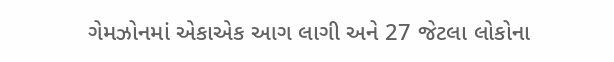ગેમઝોનમાં એકાએક આગ લાગી અને 27 જેટલા લોકોના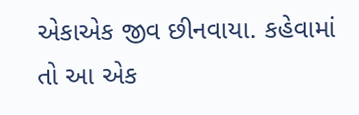એકાએક જીવ છીનવાયા. કહેવામાં તો આ એક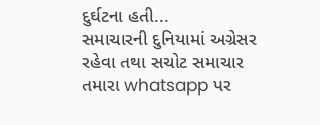દુર્ઘટના હતી...
સમાચારની દુનિયામાં અગ્રેસર રહેવા તથા સચોટ સમાચાર તમારા whatsapp પર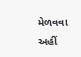મેળવવા અહીં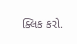ક્લિક કરો.